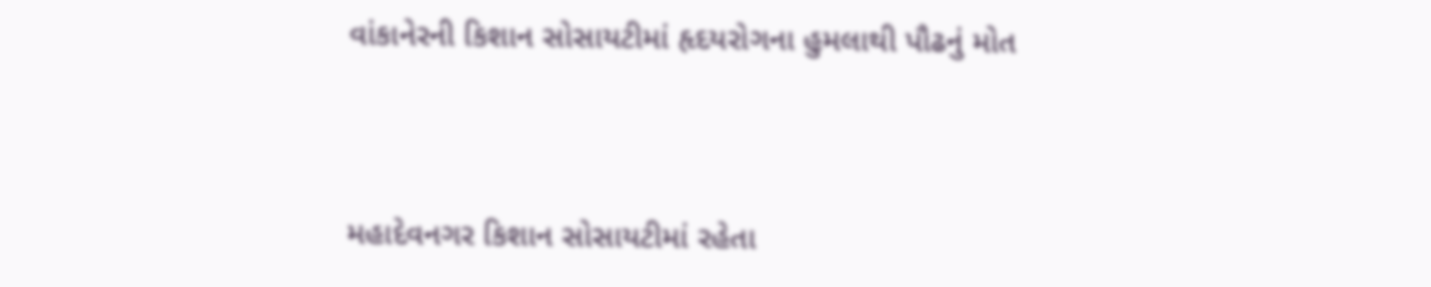વાંકાનેરની કિશાન સોસાયટીમાં હૃદયરોગના હુમલાથી પૌઢનું મોત



મહાદેવનગર કિશાન સોસાયટીમાં રહેતા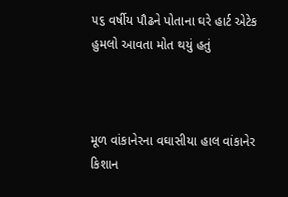૫૬ વર્ષીય પૌઢને પોતાના ઘરે હાર્ટ એટેક હુમલો આવતા મોત થયું હતું



મૂળ વાંકાનેરના વઘાસીયા હાલ વાંકાનેર કિશાન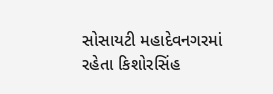સોસાયટી મહાદેવનગરમાં રહેતા કિશોરસિંહ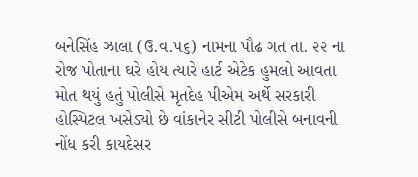બનેસિંહ ઝાલા (ઉ.વ.૫૬) નામના પૌઢ ગત તા. ૨૨ ના રોજ પોતાના ઘરે હોય ત્યારે હાર્ટ એટેક હુમલો આવતા મોત થયું હતું પોલીસે મૃતદેહ પીએમ અર્થે સરકારી હોસ્પિટલ ખસેડ્યો છે વાંકાનેર સીટી પોલીસે બનાવની નોંધ કરી કાયદેસર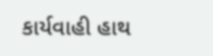કાર્યવાહી હાથ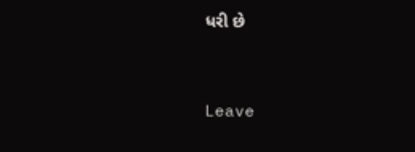ધરી છે



Leave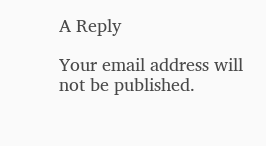A Reply

Your email address will not be published.